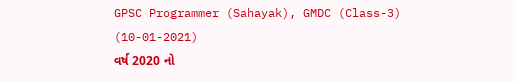GPSC Programmer (Sahayak), GMDC (Class-3) (10-01-2021)
વર્ષ 2020 નો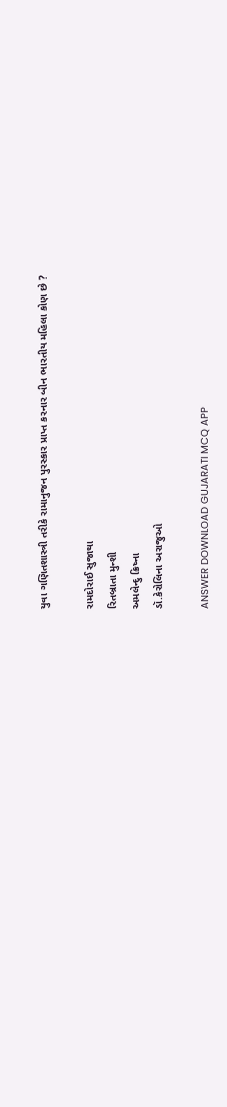યુવા ગણિતશાસ્ત્રી તરીકે રામાનુજન પુરસ્કાર પ્રાપ્ત કરનાર બીન ભારતીય મહિલા કોણ છે ?

રામદોરાઈ સુજાથા
રિતબ્રાતા મુન્શી
અમલેન્દુ ક્રિષ્ના
ડૉ.કેરોલિના અરાજુઓ

ANSWER DOWNLOAD GUJARATI MCQ APP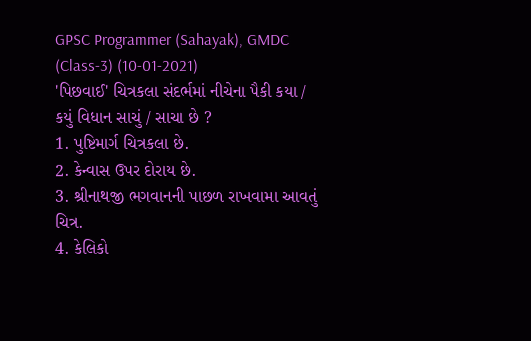GPSC Programmer (Sahayak), GMDC (Class-3) (10-01-2021)
'પિછવાઈ' ચિત્રકલા સંદર્ભમાં નીચેના પૈકી કયા / કયું વિધાન સાચું / સાચા છે ?
1. પુષ્ટિમાર્ગ ચિત્રકલા છે.
2. કેન્વાસ ઉપર દોરાય છે.
3. શ્રીનાથજી ભગવાનની પાછળ રાખવામા આવતું ચિત્ર.
4. કેલિકો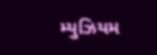મ્યુઝિયમ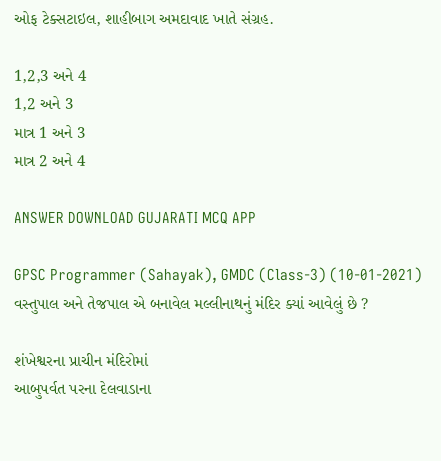ઓફ ટેક્સટાઇલ, શાહીબાગ અમદાવાદ ખાતે સંગ્રહ.

1,2,3 અને 4
1,2 અને 3
માત્ર 1 અને 3
માત્ર 2 અને 4

ANSWER DOWNLOAD GUJARATI MCQ APP

GPSC Programmer (Sahayak), GMDC (Class-3) (10-01-2021)
વસ્તુપાલ અને તેજપાલ એ બનાવેલ મલ્લીનાથનું મંદિર ક્યાં આવેલું છે ?

શંખેશ્વરના પ્રાચીન મંદિરોમાં
આબુપર્વત પરના દેલવાડાના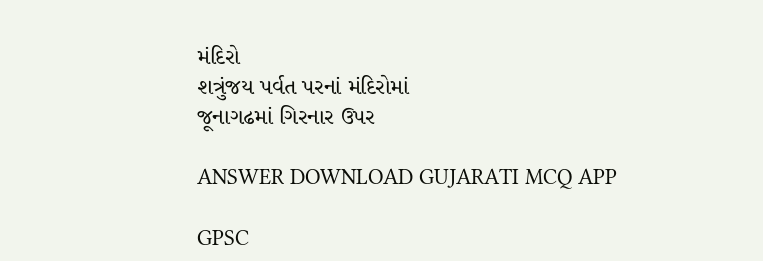મંદિરો
શત્રુંજય પર્વત પરનાં મંદિરોમાં
જૂનાગઢમાં ગિરનાર ઉપર

ANSWER DOWNLOAD GUJARATI MCQ APP

GPSC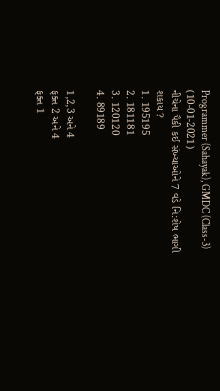Programmer (Sahayak), GMDC (Class-3) (10-01-2021)
નીચેના પૈકી કઈ સંખ્યાઓને 7 વડે નિ:શેષ ભાગી શકાય ?
1. 195195
2. 181181
3. 120120
4. 89189

1,2,3 અને 4
ફક્ત 2 અને 4
ફક્ત 1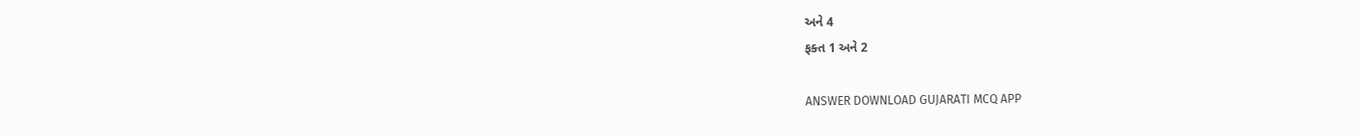અને 4
ફક્ત 1 અને 2

ANSWER DOWNLOAD GUJARATI MCQ APP